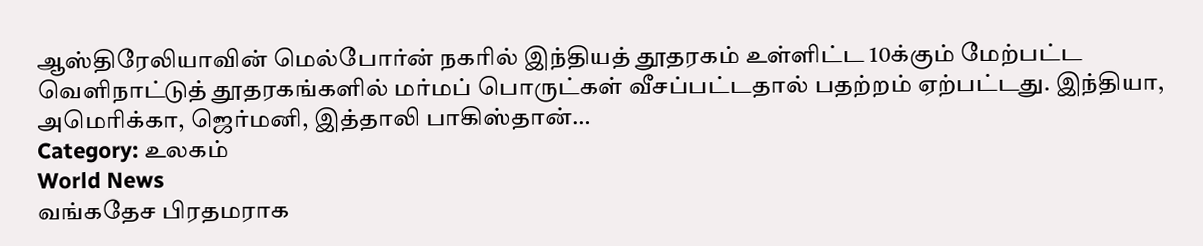ஆஸ்திரேலியாவின் மெல்போர்ன் நகரில் இந்தியத் தூதரகம் உள்ளிட்ட 10க்கும் மேற்பட்ட வெளிநாட்டுத் தூதரகங்களில் மர்மப் பொருட்கள் வீசப்பட்டதால் பதற்றம் ஏற்பட்டது. இந்தியா, அமெரிக்கா, ஜெர்மனி, இத்தாலி பாகிஸ்தான்…
Category: உலகம்
World News
வங்கதேச பிரதமராக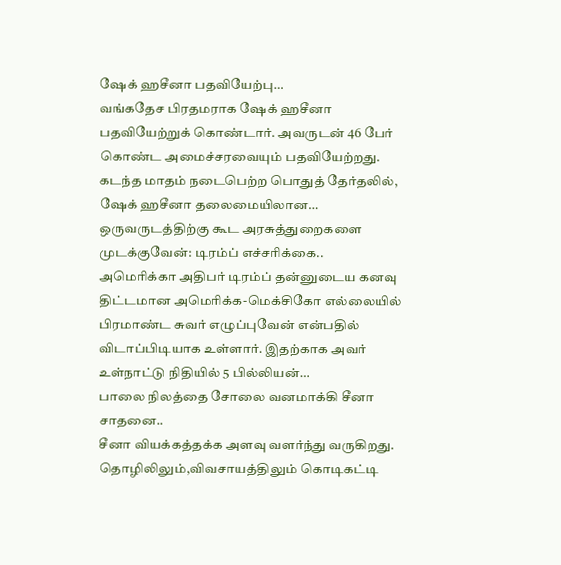ஷேக் ஹசீனா பதவியேற்பு…
வங்கதேச பிரதமராக ஷேக் ஹசீனா பதவியேற்றுக் கொண்டார். அவருடன் 46 பேர் கொண்ட அமைச்சரவையும் பதவியேற்றது. கடந்த மாதம் நடைபெற்ற பொதுத் தேர்தலில், ஷேக் ஹசீனா தலைமையிலான…
ஒருவருடத்திற்கு கூட அரசுத்துறைகளை முடக்குவேன்: டிரம்ப் எச்சரிக்கை..
அமெரிக்கா அதிபர் டிரம்ப் தன்னுடைய கனவு திட்டமான அமெரிக்க-மெக்சிகோ எல்லையில் பிரமாண்ட சுவர் எழுப்புவேன் என்பதில் விடாப்பிடியாக உள்ளார். இதற்காக அவர் உள்நாட்டு நிதியில் 5 பில்லியன்…
பாலை நிலத்தை சோலை வனமாக்கி சீனா சாதனை..
சீனா வியக்கத்தக்க அளவு வளர்ந்து வருகிறது. தொழிலிலும்,விவசாயத்திலும் கொடிகட்டி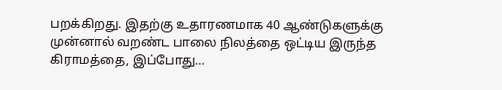பறக்கிறது. இதற்கு உதாரணமாக 40 ஆண்டுகளுக்கு முன்னால் வறண்ட பாலை நிலத்தை ஒட்டிய இருந்த கிராமத்தை, இப்போது…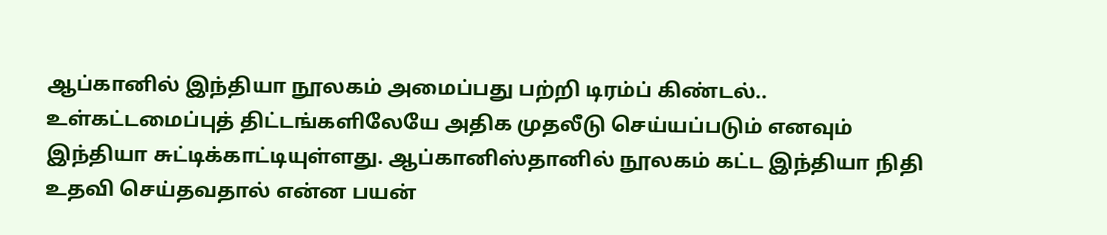ஆப்கானில் இந்தியா நூலகம் அமைப்பது பற்றி டிரம்ப் கிண்டல்..
உள்கட்டமைப்புத் திட்டங்களிலேயே அதிக முதலீடு செய்யப்படும் எனவும் இந்தியா சுட்டிக்காட்டியுள்ளது. ஆப்கானிஸ்தானில் நூலகம் கட்ட இந்தியா நிதி உதவி செய்தவதால் என்ன பயன்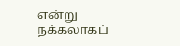என்று நக்கலாகப்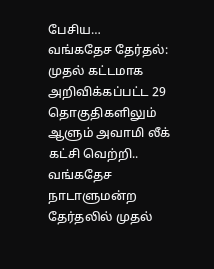பேசிய…
வங்கதேச தேர்தல்: முதல் கட்டமாக அறிவிக்கப்பட்ட 29 தொகுதிகளிலும் ஆளும் அவாமி லீக் கட்சி வெற்றி..
வங்கதேச நாடாளுமன்ற தேர்தலில் முதல்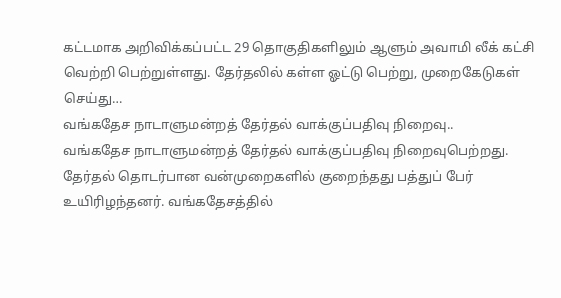கட்டமாக அறிவிக்கப்பட்ட 29 தொகுதிகளிலும் ஆளும் அவாமி லீக் கட்சி வெற்றி பெற்றுள்ளது. தேர்தலில் கள்ள ஓட்டு பெற்று, முறைகேடுகள் செய்து…
வங்கதேச நாடாளுமன்றத் தேர்தல் வாக்குப்பதிவு நிறைவு..
வங்கதேச நாடாளுமன்றத் தேர்தல் வாக்குப்பதிவு நிறைவுபெற்றது. தேர்தல் தொடர்பான வன்முறைகளில் குறைந்தது பத்துப் பேர் உயிரிழந்தனர். வங்கதேசத்தில்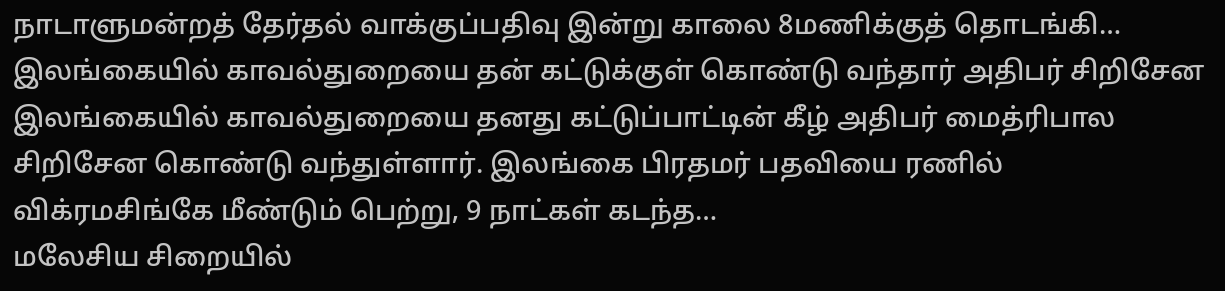நாடாளுமன்றத் தேர்தல் வாக்குப்பதிவு இன்று காலை 8மணிக்குத் தொடங்கி…
இலங்கையில் காவல்துறையை தன் கட்டுக்குள் கொண்டு வந்தார் அதிபர் சிறிசேன
இலங்கையில் காவல்துறையை தனது கட்டுப்பாட்டின் கீழ் அதிபர் மைத்ரிபால சிறிசேன கொண்டு வந்துள்ளார். இலங்கை பிரதமர் பதவியை ரணில் விக்ரமசிங்கே மீண்டும் பெற்று, 9 நாட்கள் கடந்த…
மலேசிய சிறையில்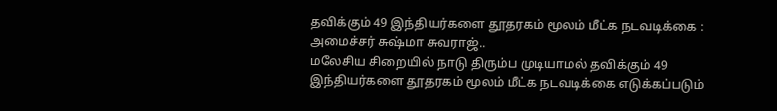தவிக்கும் 49 இந்தியர்களை தூதரகம் மூலம் மீட்க நடவடிக்கை : அமைச்சர் சுஷ்மா சுவராஜ்..
மலேசிய சிறையில் நாடு திரும்ப முடியாமல் தவிக்கும் 49 இந்தியர்களை தூதரகம் மூலம் மீட்க நடவடிக்கை எடுக்கப்படும்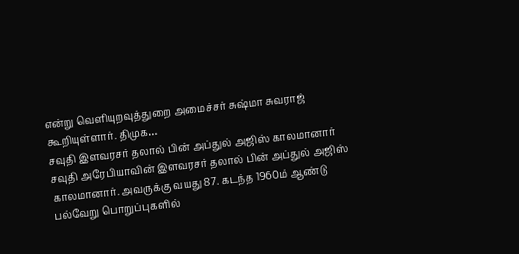என்று வெளியுறவுத்துறை அமைச்சர் சுஷ்மா சுவராஜ் கூறியுள்ளார். திமுக…
சவுதி இளவரசர் தலால் பின் அப்துல் அஜிஸ் காலமானார்
சவுதி அரேபியாவின் இளவரசர் தலால் பின் அப்துல் அஜிஸ் காலமானார். அவருக்கு வயது 87. கடந்த 1960ம் ஆண்டு பல்வேறு பொறுப்புகளில்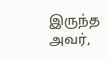இருந்த அவர்,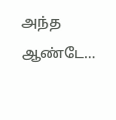அந்த ஆண்டே…